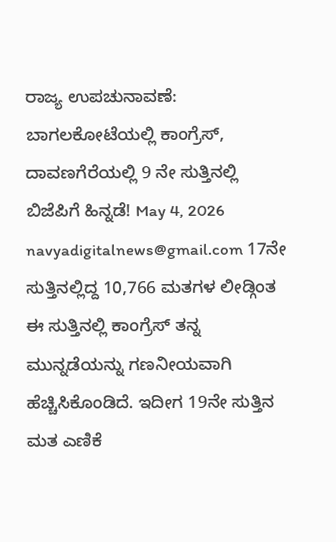ರಾಜ್ಯ ಉಪಚುನಾವಣೆ: ಬಾಗಲಕೋಟೆಯಲ್ಲಿ ಕಾಂಗ್ರೆಸ್, ದಾವಣಗೆರೆಯಲ್ಲಿ 9 ನೇ ಸುತ್ತಿನಲ್ಲಿ ಬಿಜೆಪಿಗೆ ಹಿನ್ನಡೆ! May 4, 2026 navyadigitalnews@gmail.com 17ನೇ ಸುತ್ತಿನಲ್ಲಿದ್ದ 10,766 ಮತಗಳ ಲೀಡ್ಗಿಂತ ಈ ಸುತ್ತಿನಲ್ಲಿ ಕಾಂಗ್ರೆಸ್ ತನ್ನ ಮುನ್ನಡೆಯನ್ನು ಗಣನೀಯವಾಗಿ ಹೆಚ್ಚಿಸಿಕೊಂಡಿದೆ. ಇದೀಗ 19ನೇ ಸುತ್ತಿನ ಮತ ಎಣಿಕೆ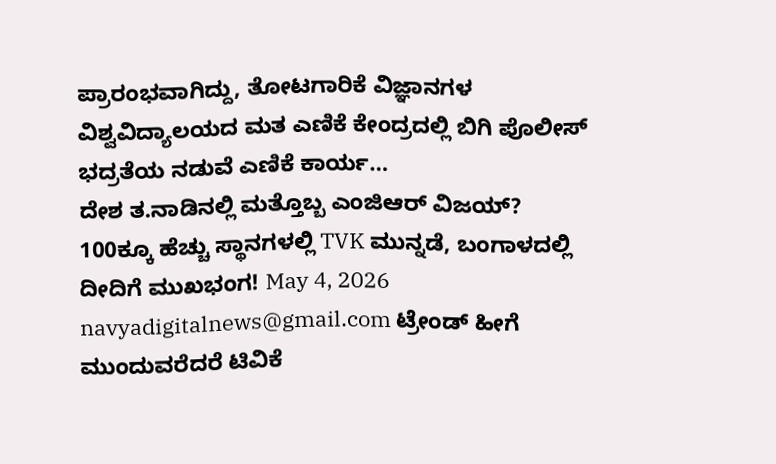ಪ್ರಾರಂಭವಾಗಿದ್ದು, ತೋಟಗಾರಿಕೆ ವಿಜ್ಞಾನಗಳ ವಿಶ್ವವಿದ್ಯಾಲಯದ ಮತ ಎಣಿಕೆ ಕೇಂದ್ರದಲ್ಲಿ ಬಿಗಿ ಪೊಲೀಸ್ ಭದ್ರತೆಯ ನಡುವೆ ಎಣಿಕೆ ಕಾರ್ಯ…
ದೇಶ ತ.ನಾಡಿನಲ್ಲಿ ಮತ್ತೊಬ್ಬ ಎಂಜಿಆರ್ ವಿಜಯ್? 100ಕ್ಕೂ ಹೆಚ್ಚು ಸ್ಥಾನಗಳಲ್ಲಿ TVK ಮುನ್ನಡೆ, ಬಂಗಾಳದಲ್ಲಿ ದೀದಿಗೆ ಮುಖಭಂಗ! May 4, 2026 navyadigitalnews@gmail.com ಟ್ರೇಂಡ್ ಹೀಗೆ ಮುಂದುವರೆದರೆ ಟಿವಿಕೆ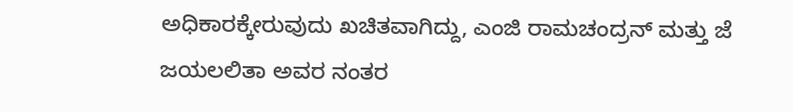ಅಧಿಕಾರಕ್ಕೇರುವುದು ಖಚಿತವಾಗಿದ್ದು, ಎಂಜಿ ರಾಮಚಂದ್ರನ್ ಮತ್ತು ಜೆ ಜಯಲಲಿತಾ ಅವರ ನಂತರ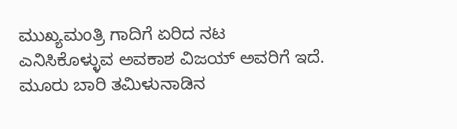ಮುಖ್ಯಮಂತ್ರಿ ಗಾದಿಗೆ ಏರಿದ ನಟ ಎನಿಸಿಕೊಳ್ಳುವ ಅವಕಾಶ ವಿಜಯ್ ಅವರಿಗೆ ಇದೆ. ಮೂರು ಬಾರಿ ತಮಿಳುನಾಡಿನ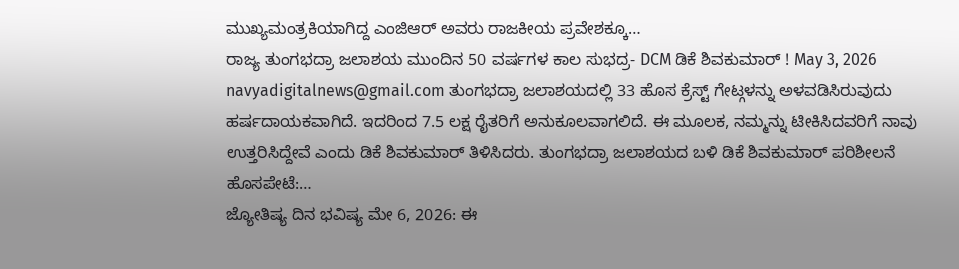ಮುಖ್ಯಮಂತ್ರಕಿಯಾಗಿದ್ದ ಎಂಜಿಆರ್ ಅವರು ರಾಜಕೀಯ ಪ್ರವೇಶಕ್ಕೂ…
ರಾಜ್ಯ ತುಂಗಭದ್ರಾ ಜಲಾಶಯ ಮುಂದಿನ 50 ವರ್ಷಗಳ ಕಾಲ ಸುಭದ್ರ- DCM ಡಿಕೆ ಶಿವಕುಮಾರ್ ! May 3, 2026 navyadigitalnews@gmail.com ತುಂಗಭದ್ರಾ ಜಲಾಶಯದಲ್ಲಿ 33 ಹೊಸ ಕ್ರೆಸ್ಟ್ ಗೇಟ್ಗಳನ್ನು ಅಳವಡಿಸಿರುವುದು ಹರ್ಷದಾಯಕವಾಗಿದೆ. ಇದರಿಂದ 7.5 ಲಕ್ಷ ರೈತರಿಗೆ ಅನುಕೂಲವಾಗಲಿದೆ. ಈ ಮೂಲಕ, ನಮ್ಮನ್ನು ಟೀಕಿಸಿದವರಿಗೆ ನಾವು ಉತ್ತರಿಸಿದ್ದೇವೆ ಎಂದು ಡಿಕೆ ಶಿವಕುಮಾರ್ ತಿಳಿಸಿದರು. ತುಂಗಭದ್ರಾ ಜಲಾಶಯದ ಬಳಿ ಡಿಕೆ ಶಿವಕುಮಾರ್ ಪರಿಶೀಲನೆ ಹೊಸಪೇಟೆ:…
ಜ್ಯೋತಿಷ್ಯ ದಿನ ಭವಿಷ್ಯ ಮೇ 6, 2026: ಈ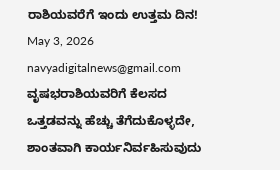ರಾಶಿಯವರೆಗೆ ಇಂದು ಉತ್ತಮ ದಿನ! May 3, 2026 navyadigitalnews@gmail.com ವೃಷಭರಾಶಿಯವರಿಗೆ ಕೆಲಸದ ಒತ್ತಡವನ್ನು ಹೆಚ್ಚು ತೆಗೆದುಕೊಳ್ಳದೇ, ಶಾಂತವಾಗಿ ಕಾರ್ಯನಿರ್ವಹಿಸುವುದು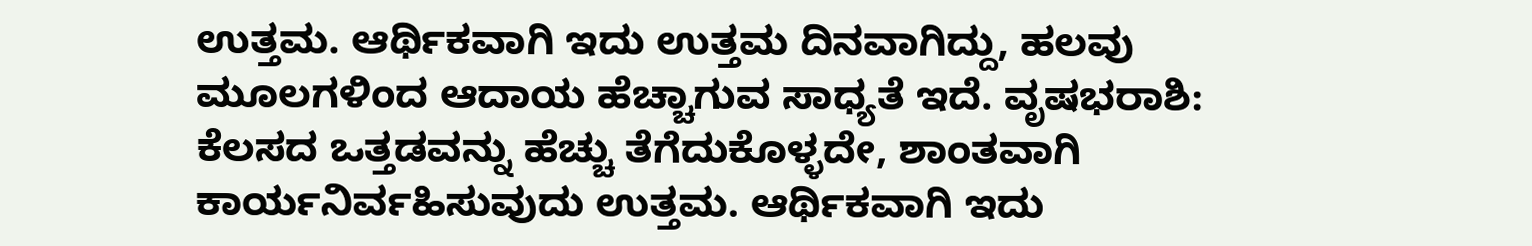ಉತ್ತಮ. ಆರ್ಥಿಕವಾಗಿ ಇದು ಉತ್ತಮ ದಿನವಾಗಿದ್ದು, ಹಲವು ಮೂಲಗಳಿಂದ ಆದಾಯ ಹೆಚ್ಚಾಗುವ ಸಾಧ್ಯತೆ ಇದೆ. ವೃಷಭರಾಶಿ: ಕೆಲಸದ ಒತ್ತಡವನ್ನು ಹೆಚ್ಚು ತೆಗೆದುಕೊಳ್ಳದೇ, ಶಾಂತವಾಗಿ ಕಾರ್ಯನಿರ್ವಹಿಸುವುದು ಉತ್ತಮ. ಆರ್ಥಿಕವಾಗಿ ಇದು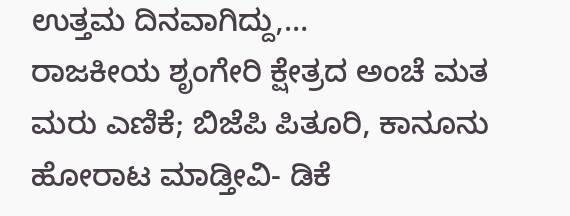ಉತ್ತಮ ದಿನವಾಗಿದ್ದು,…
ರಾಜಕೀಯ ಶೃಂಗೇರಿ ಕ್ಷೇತ್ರದ ಅಂಚೆ ಮತ ಮರು ಎಣಿಕೆ; ಬಿಜೆಪಿ ಪಿತೂರಿ, ಕಾನೂನು ಹೋರಾಟ ಮಾಡ್ತೀವಿ- ಡಿಕೆ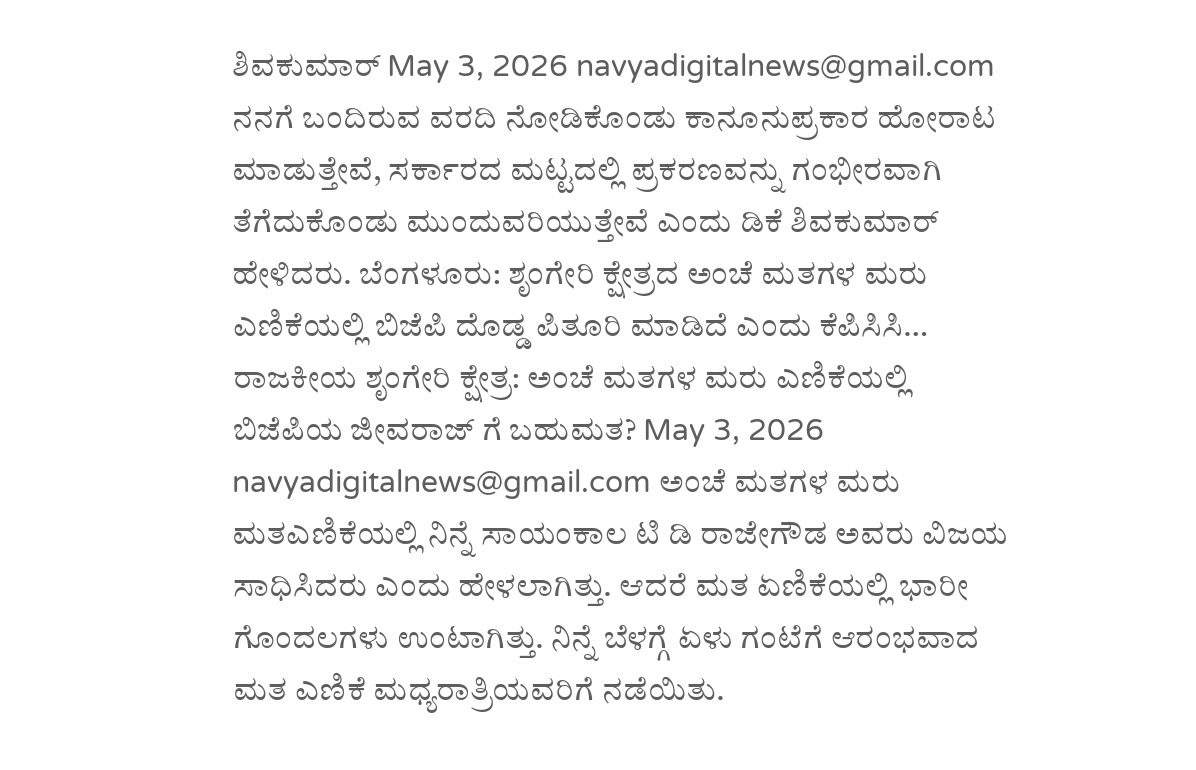ಶಿವಕುಮಾರ್ May 3, 2026 navyadigitalnews@gmail.com ನನಗೆ ಬಂದಿರುವ ವರದಿ ನೋಡಿಕೊಂಡು ಕಾನೂನುಪ್ರಕಾರ ಹೋರಾಟ ಮಾಡುತ್ತೇವೆ, ಸರ್ಕಾರದ ಮಟ್ಟದಲ್ಲಿ ಪ್ರಕರಣವನ್ನು ಗಂಭೀರವಾಗಿ ತೆಗೆದುಕೊಂಡು ಮುಂದುವರಿಯುತ್ತೇವೆ ಎಂದು ಡಿಕೆ ಶಿವಕುಮಾರ್ ಹೇಳಿದರು. ಬೆಂಗಳೂರು: ಶೃಂಗೇರಿ ಕ್ಷೇತ್ರದ ಅಂಚೆ ಮತಗಳ ಮರು ಎಣಿಕೆಯಲ್ಲಿ ಬಿಜೆಪಿ ದೊಡ್ಡ ಪಿತೂರಿ ಮಾಡಿದೆ ಎಂದು ಕೆಪಿಸಿಸಿ…
ರಾಜಕೀಯ ಶೃಂಗೇರಿ ಕ್ಷೇತ್ರ: ಅಂಚೆ ಮತಗಳ ಮರು ಎಣಿಕೆಯಲ್ಲಿ ಬಿಜೆಪಿಯ ಜೀವರಾಜ್ ಗೆ ಬಹುಮತ? May 3, 2026 navyadigitalnews@gmail.com ಅಂಚೆ ಮತಗಳ ಮರು ಮತಎಣಿಕೆಯಲ್ಲಿ ನಿನ್ನೆ ಸಾಯಂಕಾಲ ಟಿ ಡಿ ರಾಜೇಗೌಡ ಅವರು ವಿಜಯ ಸಾಧಿಸಿದರು ಎಂದು ಹೇಳಲಾಗಿತ್ತು. ಆದರೆ ಮತ ಏಣಿಕೆಯಲ್ಲಿ ಭಾರೀ ಗೊಂದಲಗಳು ಉಂಟಾಗಿತ್ತು. ನಿನ್ನೆ ಬೆಳಗ್ಗೆ ಏಳು ಗಂಟೆಗೆ ಆರಂಭವಾದ ಮತ ಎಣಿಕೆ ಮಧ್ಯರಾತ್ರಿಯವರಿಗೆ ನಡೆಯಿತು.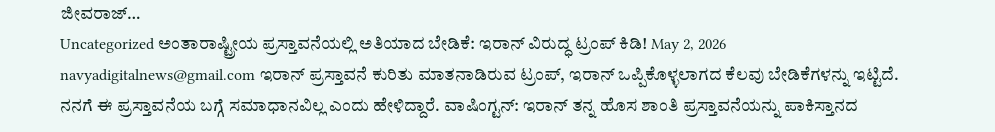ಜೀವರಾಜ್…
Uncategorized ಅಂತಾರಾಷ್ಟ್ರೀಯ ಪ್ರಸ್ತಾವನೆಯಲ್ಲಿ ಅತಿಯಾದ ಬೇಡಿಕೆ: ಇರಾನ್ ವಿರುದ್ಧ ಟ್ರಂಪ್ ಕಿಡಿ! May 2, 2026 navyadigitalnews@gmail.com ಇರಾನ್ ಪ್ರಸ್ತಾವನೆ ಕುರಿತು ಮಾತನಾಡಿರುವ ಟ್ರಂಪ್, ಇರಾನ್ ಒಪ್ಪಿಕೊಳ್ಳಲಾಗದ ಕೆಲವು ಬೇಡಿಕೆಗಳನ್ನು ಇಟ್ಟಿದೆ. ನನಗೆ ಈ ಪ್ರಸ್ತಾವನೆಯ ಬಗ್ಗೆ ಸಮಾಧಾನವಿಲ್ಲ ಎಂದು ಹೇಳಿದ್ದಾರೆ. ವಾಷಿಂಗ್ಟನ್: ಇರಾನ್ ತನ್ನ ಹೊಸ ಶಾಂತಿ ಪ್ರಸ್ತಾವನೆಯನ್ನು ಪಾಕಿಸ್ತಾನದ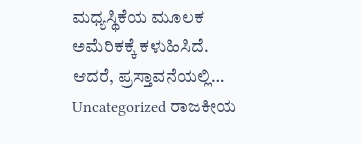ಮಧ್ಯಸ್ಥಿಕೆಯ ಮೂಲಕ ಅಮೆರಿಕಕ್ಕೆ ಕಳುಹಿಸಿದೆ. ಆದರೆ, ಪ್ರಸ್ತಾವನೆಯಲ್ಲಿ…
Uncategorized ರಾಜಕೀಯ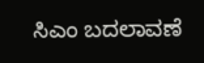ಸಿಎಂ ಬದಲಾವಣೆ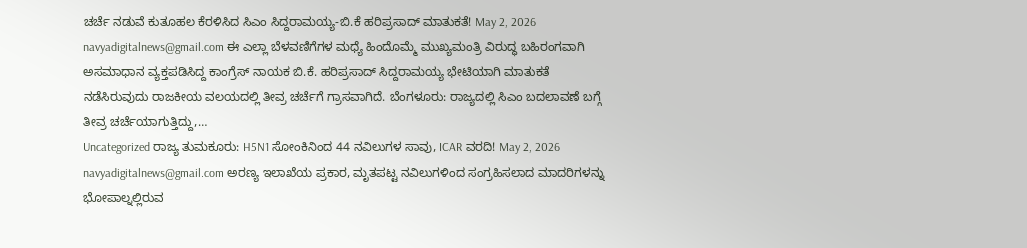ಚರ್ಚೆ ನಡುವೆ ಕುತೂಹಲ ಕೆರಳಿಸಿದ ಸಿಎಂ ಸಿದ್ದರಾಮಯ್ಯ-ಬಿ.ಕೆ ಹರಿಪ್ರಸಾದ್ ಮಾತುಕತೆ! May 2, 2026 navyadigitalnews@gmail.com ಈ ಎಲ್ಲಾ ಬೆಳವಣಿಗೆಗಳ ಮಧ್ಯೆ ಹಿಂದೊಮ್ಮೆ ಮುಖ್ಯಮಂತ್ರಿ ವಿರುದ್ಧ ಬಹಿರಂಗವಾಗಿ ಅಸಮಾಧಾನ ವ್ಯಕ್ತಪಡಿಸಿದ್ದ ಕಾಂಗ್ರೆಸ್ ನಾಯಕ ಬಿ.ಕೆ. ಹರಿಪ್ರಸಾದ್ ಸಿದ್ದರಾಮಯ್ಯ ಭೇಟಿಯಾಗಿ ಮಾತುಕತೆ ನಡೆಸಿರುವುದು ರಾಜಕೀಯ ವಲಯದಲ್ಲಿ ತೀವ್ರ ಚರ್ಚೆಗೆ ಗ್ರಾಸವಾಗಿದೆ. ಬೆಂಗಳೂರು: ರಾಜ್ಯದಲ್ಲಿ ಸಿಎಂ ಬದಲಾವಣೆ ಬಗ್ಗೆ ತೀವ್ರ ಚರ್ಚೆಯಾಗುತ್ತಿದ್ದು,…
Uncategorized ರಾಜ್ಯ ತುಮಕೂರು: H5N1 ಸೋಂಕಿನಿಂದ 44 ನವಿಲುಗಳ ಸಾವು, ICAR ವರದಿ! May 2, 2026 navyadigitalnews@gmail.com ಅರಣ್ಯ ಇಲಾಖೆಯ ಪ್ರಕಾರ, ಮೃತಪಟ್ಟ ನವಿಲುಗಳಿಂದ ಸಂಗ್ರಹಿಸಲಾದ ಮಾದರಿಗಳನ್ನು ಭೋಪಾಲ್ನಲ್ಲಿರುವ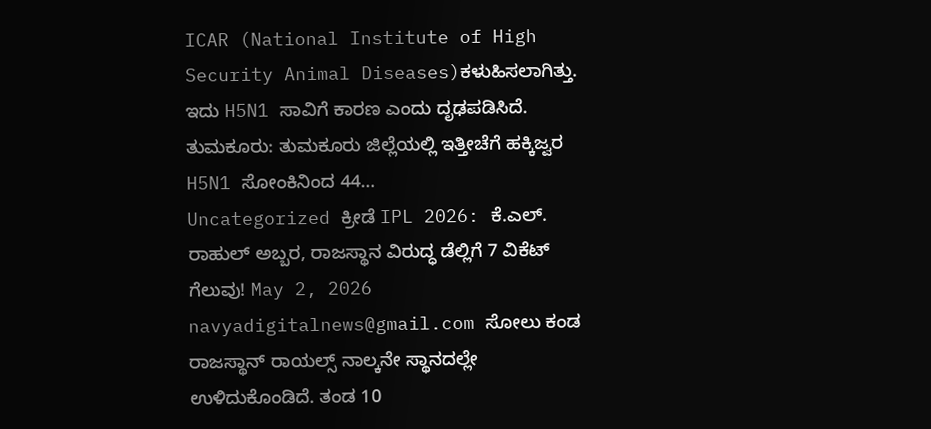ICAR (National Institute of High Security Animal Diseases)ಕಳುಹಿಸಲಾಗಿತ್ತು. ಇದು H5N1 ಸಾವಿಗೆ ಕಾರಣ ಎಂದು ದೃಢಪಡಿಸಿದೆ. ತುಮಕೂರು: ತುಮಕೂರು ಜಿಲ್ಲೆಯಲ್ಲಿ ಇತ್ತೀಚೆಗೆ ಹಕ್ಕಿಜ್ವರ H5N1 ಸೋಂಕಿನಿಂದ 44…
Uncategorized ಕ್ರೀಡೆ IPL 2026: ಕೆ.ಎಲ್. ರಾಹುಲ್ ಅಬ್ಬರ, ರಾಜಸ್ಥಾನ ವಿರುದ್ಧ ಡೆಲ್ಲಿಗೆ 7 ವಿಕೆಟ್ ಗೆಲುವು! May 2, 2026 navyadigitalnews@gmail.com ಸೋಲು ಕಂಡ ರಾಜಸ್ಥಾನ್ ರಾಯಲ್ಸ್ ನಾಲ್ಕನೇ ಸ್ಥಾನದಲ್ಲೇ ಉಳಿದುಕೊಂಡಿದೆ. ತಂಡ 10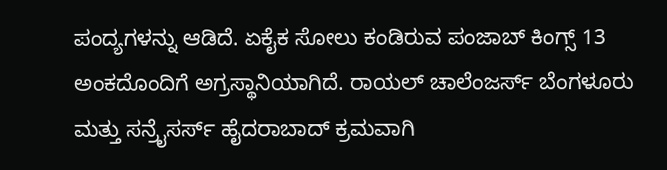ಪಂದ್ಯಗಳನ್ನು ಆಡಿದೆ. ಏಕೈಕ ಸೋಲು ಕಂಡಿರುವ ಪಂಜಾಬ್ ಕಿಂಗ್ಸ್ 13 ಅಂಕದೊಂದಿಗೆ ಅಗ್ರಸ್ಥಾನಿಯಾಗಿದೆ. ರಾಯಲ್ ಚಾಲೆಂಜರ್ಸ್ ಬೆಂಗಳೂರು ಮತ್ತು ಸನ್ರೈಸರ್ಸ್ ಹೈದರಾಬಾದ್ ಕ್ರಮವಾಗಿ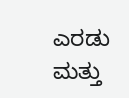ಎರಡು ಮತ್ತು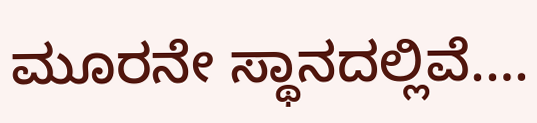ಮೂರನೇ ಸ್ಥಾನದಲ್ಲಿವೆ.…